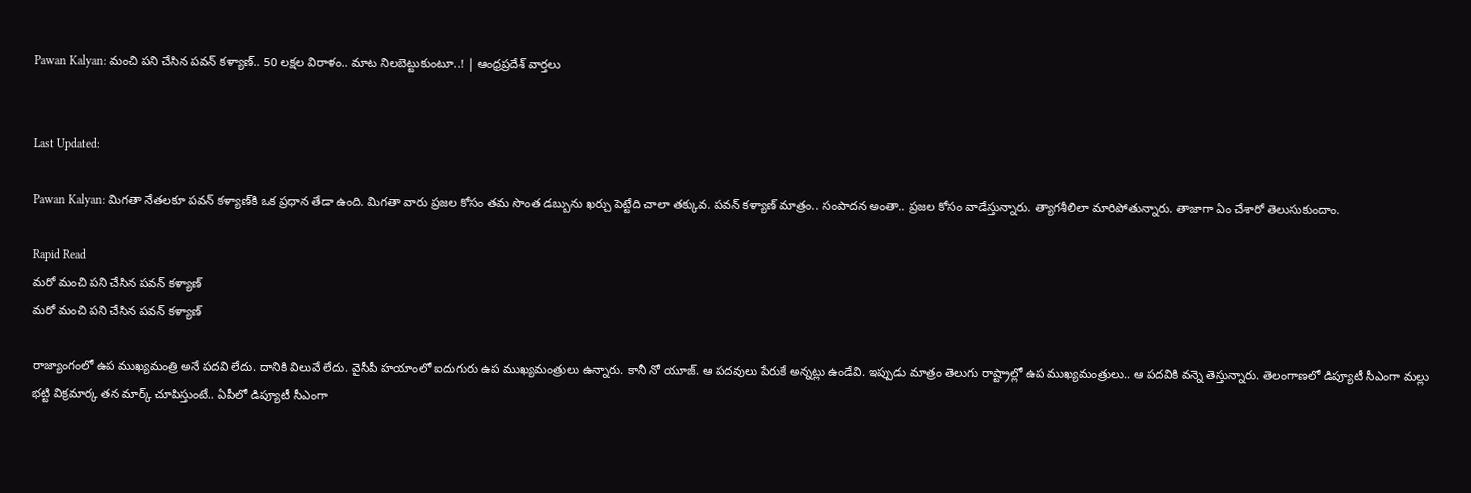Pawan Kalyan: మంచి పని చేసిన పవన్ కళ్యాణ్.. 50 లక్షల విరాళం.. మాట నిలబెట్టుకుంటూ..! | ఆంధ్రప్రదేశ్ వార్తలు


Last Updated:

Pawan Kalyan: మిగతా నేతలకూ పవన్ కళ్యాణ్‌కి ఒక ప్రధాన తేడా ఉంది. మిగతా వారు ప్రజల కోసం తమ సొంత డబ్బును ఖర్చు పెట్టేది చాలా తక్కువ. పవన్ కళ్యాణ్ మాత్రం.. సంపాదన అంతా.. ప్రజల కోసం వాడేస్తున్నారు. త్యాగశీలిలా మారిపోతున్నారు. తాజాగా ఏం చేశారో తెలుసుకుందాం.

Rapid Read
మరో మంచి పని చేసిన పవన్ కళ్యాణ్
మరో మంచి పని చేసిన పవన్ కళ్యాణ్

రాజ్యాంగంలో ఉప ముఖ్యమంత్రి అనే పదవి లేదు. దానికి విలువే లేదు. వైసీపీ హయాంలో ఐదుగురు ఉప ముఖ్యమంత్రులు ఉన్నారు. కానీ నో యూజ్. ఆ పదవులు పేరుకే అన్నట్లు ఉండేవి. ఇప్పుడు మాత్రం తెలుగు రాష్ట్రాల్లో ఉప ముఖ్యమంత్రులు.. ఆ పదవికి వన్నె తెస్తున్నారు. తెలంగాణలో డిప్యూటీ సీఎంగా మల్లు భట్టి విక్రమార్క తన మార్క్ చూపిస్తుంటే.. ఏపీలో డిప్యూటీ సీఎంగా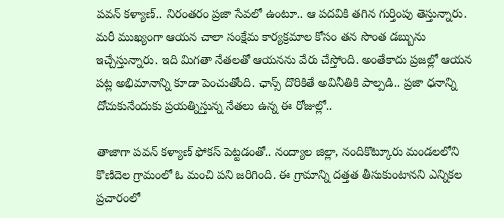పవన్ కళ్యాణ్.. నిరంతరం ప్రజా సేవలో ఉంటూ.. ఆ పదవికి తగిన గుర్తింపు తెస్తున్నారు. మరీ ముఖ్యంగా ఆయన చాలా సంక్షేమ కార్యక్రమాల కోసం తన సొంత డబ్బును ఇచ్చేస్తున్నారు. ఇది మిగతా నేతలతో ఆయనను వేరు చేస్తోంది. అంతేకాదు ప్రజల్లో ఆయన పట్ల అభిమానాన్ని కూడా పెంచుతోంది. ఛాన్స్ దొరికితే అవినీతికి పాల్పడి.. ప్రజా ధనాన్ని దోచుకునేందుకు ప్రయత్నిస్తున్న నేతలు ఉన్న ఈ రోజుల్లో..

తాజాగా పవన్ కళ్యాణ్ ఫోకస్ పెట్టడంతో.. నంద్యాల జిల్లా, నందికొట్కూరు మండలలోని కొణిదెల గ్రామంలో ఓ మంచి పని జరిగింది. ఈ గ్రామాన్ని దత్తత తీసుకుంటానని ఎన్నికల ప్రచారంలో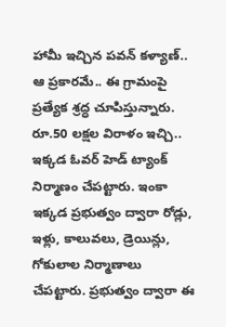హామీ ఇచ్చిన పవన్ కళ్యాణ్.. ఆ ప్రకారమే.. ఈ గ్రామంపై ప్రత్యేక శ్రద్ధ చూపిస్తున్నారు. రూ.50 లక్షల విరాళం ఇచ్చి.. ఇక్కడ ఓవర్ హెడ్ ట్యాంక్ నిర్మాణం చేపట్టారు. ఇంకా ఇక్కడ ప్రభుత్వం ద్వారా రోడ్లు, ఇళ్లు, కాలువలు, డ్రెయిన్లు, గోకులాల నిర్మాణాలు చేపట్టారు. ప్రభుత్వం ద్వారా ఈ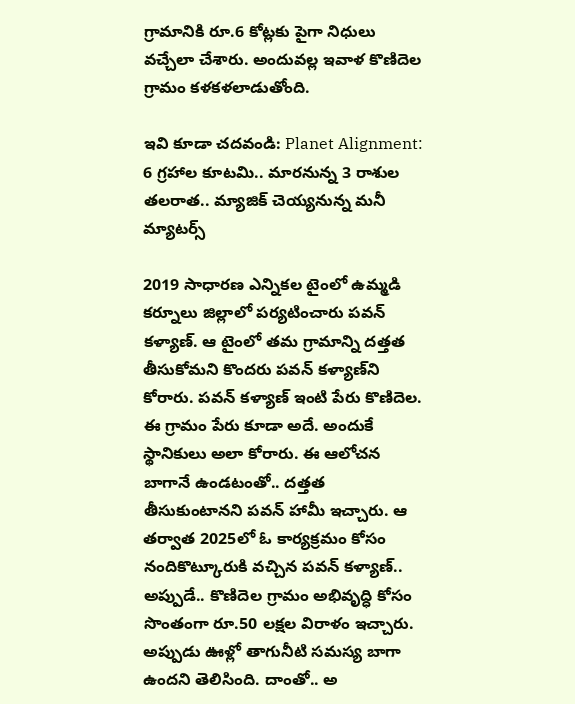గ్రామానికి రూ.6 కోట్లకు పైగా నిధులు వచ్చేలా చేశారు. అందువల్ల ఇవాళ కొణిదెల గ్రామం కళకళలాడుతోంది.

ఇవి కూడా చదవండి: Planet Alignment: 6 గ్రహాల కూటమి.. మారనున్న 3 రాశుల తలరాత.. మ్యాజిక్ చెయ్యనున్న మనీ మ్యాటర్స్

2019 సాధారణ ఎన్నికల టైంలో ఉమ్మడి కర్నూలు జిల్లాలో పర్యటించారు పవన్ కళ్యాణ్. ఆ టైంలో తమ గ్రామాన్ని దత్తత తీసుకోమని కొందరు పవన్ కళ్యాణ్‌ని కోరారు. పవన్ కళ్యాణ్ ఇంటి పేరు కొణిదెల. ఈ గ్రామం పేరు కూడా అదే. అందుకే స్థానికులు అలా కోరారు. ఈ ఆలోచన బాగానే ఉండటంతో.. దత్తత తీసుకుంటానని పవన్ హామీ ఇచ్చారు. ఆ తర్వాత 2025లో ఓ కార్యక్రమం కోసం నందికొట్కూరుకి వచ్చిన పవన్ కళ్యాణ్.. అప్పుడే.. కొణిదెల గ్రామం అభివృద్ధి కోసం సొంతంగా రూ.50 లక్షల విరాళం ఇచ్చారు. అప్పుడు ఊళ్లో తాగునీటి సమస్య బాగా ఉందని తెలిసింది. దాంతో.. అ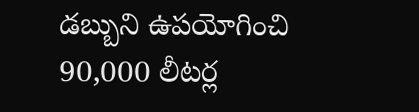డబ్బుని ఉపయోగించి 90,000 లీటర్ల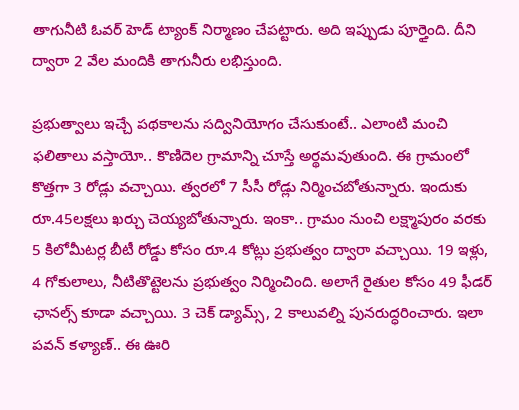తాగునీటి ఓవర్ హెడ్ ట్యాంక్ నిర్మాణం చేపట్టారు. అది ఇప్పుడు పూర్తైంది. దీని ద్వారా 2 వేల మందికి తాగునీరు లభిస్తుంది.

ప్రభుత్వాలు ఇచ్చే పథకాలను సద్వినియోగం చేసుకుంటే.. ఎలాంటి మంచి ఫలితాలు వస్తాయో.. కొణిదెల గ్రామాన్ని చూస్తే అర్థమవుతుంది. ఈ గ్రామంలో కొత్తగా 3 రోడ్లు వచ్చాయి. త్వరలో 7 సీసీ రోడ్లు నిర్మించబోతున్నారు. ఇందుకు రూ.45లక్షలు ఖర్చు చెయ్యబోతున్నారు. ఇంకా.. గ్రామం నుంచి లక్ష్మాపురం వరకు 5 కిలోమీటర్ల బీటీ రోడ్డు కోసం రూ.4 కోట్లు ప్రభుత్వం ద్వారా వచ్చాయి. 19 ఇళ్లు, 4 గోకులాలు, నీటితొట్టెలను ప్రభుత్వం నిర్మించింది. అలాగే రైతుల కోసం 49 ఫీడర్ ఛానల్స్ కూడా వచ్చాయి. 3 చెక్ డ్యామ్స్, 2 కాలువల్ని పునరుద్ధరించారు. ఇలా పవన్ కళ్యాణ్.. ఈ ఊరి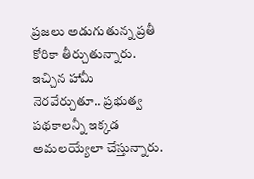ప్రజలు అడుగుతున్న ప్రతీ కోరికా తీర్చుతున్నారు. ఇచ్చిన హామీ నెరవేర్చుతూ.. ప్రభుత్వ పథకాలన్నీ ఇక్కడ అమలయ్యేలా చేస్తున్నారు.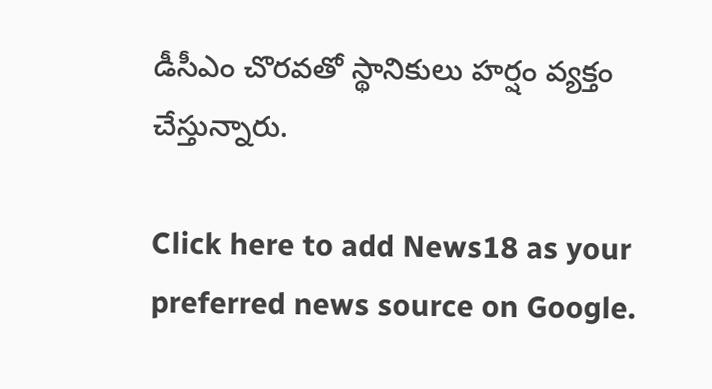డీసీఎం చొరవతో స్థానికులు హర్షం వ్యక్తం చేస్తున్నారు.

Click here to add News18 as your preferred news source on Google.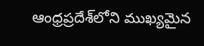ఆంధ్రప్రదేశ్‌లోని ముఖ్యమైన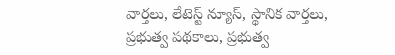వార్తలు, లేటెస్ట్ న్యూస్, స్థానిక వార్తలు, ప్రభుత్వ పథకాలు, ప్రభుత్వ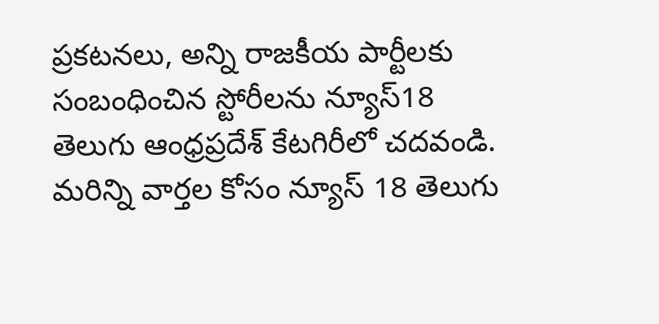ప్రకటనలు, అన్ని రాజకీయ పార్టీలకు సంబంధించిన స్టోరీలను న్యూస్18 తెలుగు ఆంధ్రప్రదేశ్ కేటగిరీలో చదవండి. మరిన్ని వార్తల కోసం న్యూస్ 18 తెలుగు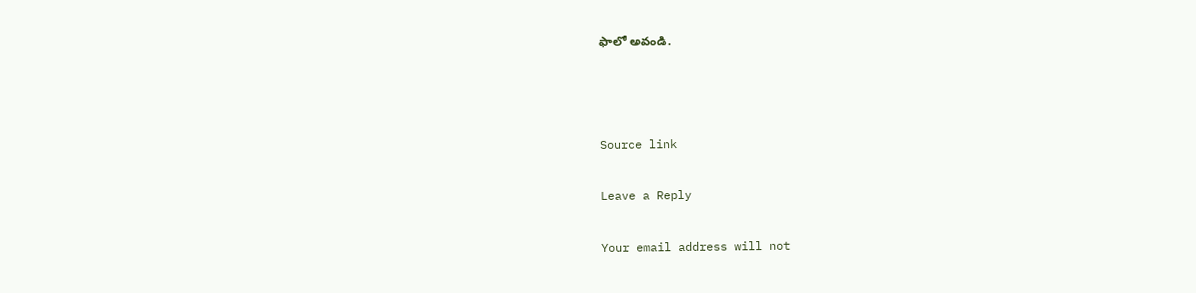ఫాలో అవండి.



Source link

Leave a Reply

Your email address will not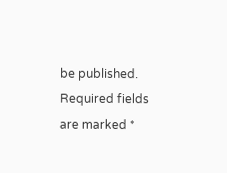be published. Required fields are marked *